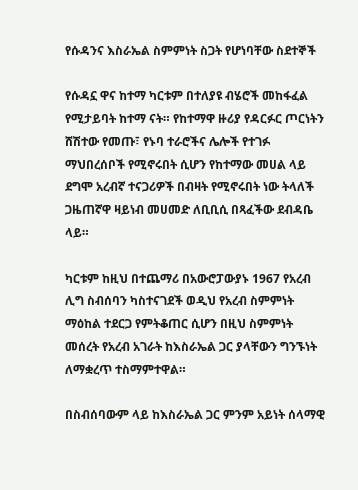የሱዳንና እስራኤል ስምምነት ስጋት የሆነባቸው ስደተኞች

የሱዳኗ ዋና ከተማ ካርቱም በተለያዩ ብሄሮች መከፋፈል የሚታይባት ከተማ ናት። የከተማዋ ዙሪያ የዳርፉር ጦርነትን ሸሽተው የመጡ፣ የኑባ ተራሮችና ሌሎች የተገፉ ማህበረሰቦች የሚኖሩበት ሲሆን የከተማው መሀል ላይ ደግሞ አረብኛ ተናጋሪዎች በብዛት የሚኖሩበት ነው ትላለች ጋዜጠኛዋ ዛይነብ መሀመድ ለቢቢሲ በጻፈችው ደብዳቤ ላይ።

ካርቱም ከዚህ በተጨማሪ በአውሮፓውያኑ 1967 የአረብ ሊግ ስብሰባን ካስተናገደች ወዲህ የአረብ ስምምነት ማዕከል ተደርጋ የምትቆጠር ሲሆን በዚህ ስምምነት መሰረት የአረብ አገራት ከእስራኤል ጋር ያላቸውን ግንኙነት ለማቋረጥ ተስማምተዋል።

በስብሰባውም ላይ ከእስራኤል ጋር ምንም አይነት ሰላማዊ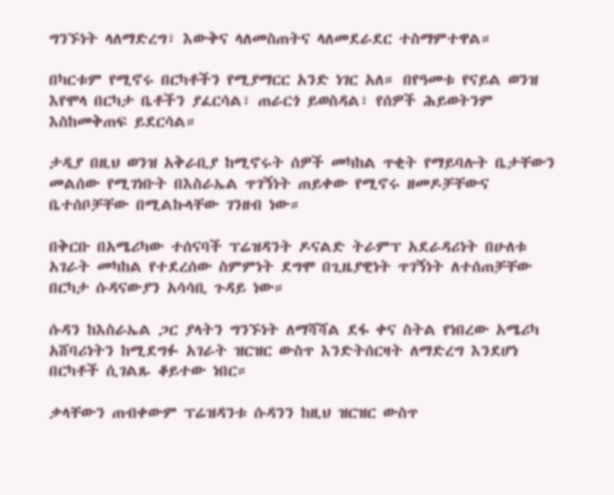ግንኙነት ላለማድረግ፣ እውቅና ላለመስጠትና ላለመደራደር ተስማምተዋል።

በካርቱም የሚኖሩ በርካቶችን የሚያማርር አንድ ነገር አለ። በየዓመቱ የናይል ወንዝ እየሞላ በርካታ ቤቶችን ያፈርሳል፣ ጠራርጎ ይወስዳል፣ የሰዎች ሕይወትንም እስከመቅጠፍ ይደርሳል።

ታዲያ በዚህ ወንዝ አቅራቢያ ከሚኖሩት ሰዎች መካከል ጥቂት የማይባሉት ቤታቸውን መልሰው የሚገነቡት በእስራኤል ጥገኝነት ጠይቀው የሚኖሩ ዘመዶቻቸውና ቤተሰቦቻቸው በሚልኩላቸው ገንዘብ ነው።

በቅርቡ በአሜሪካው ተሰናባች ፕሬዝዳንት ዶናልድ ትራምፕ አደራዳሪነት በሁለቱ አገራት መካከል የተደረሰው ስምምነት ደግሞ በጊዜያዊነት ጥገኝነት ለተሰጠቻቸው በርካታ ሱዳናውያን አሳሳቢ ጉዳይ ነው።

ሱዳን ከእስራኤል ጋር ያላትን ግንኙነት ለማሻሻል ደፋ ቀና ስትል የነበረው አሜሪካ አሸባሪነትን ከሚደግፉ አገራት ዝርዝር ውስጥ እንድትሰርዛት ለማድረግ እንደሆነ በርካቶች ሲገልጹ ቆይተው ነበር።

ቃላቸውን ጠብቀውም ፕሬዝዳንቱ ሱዳንን ከዚህ ዝርዝር ውስጥ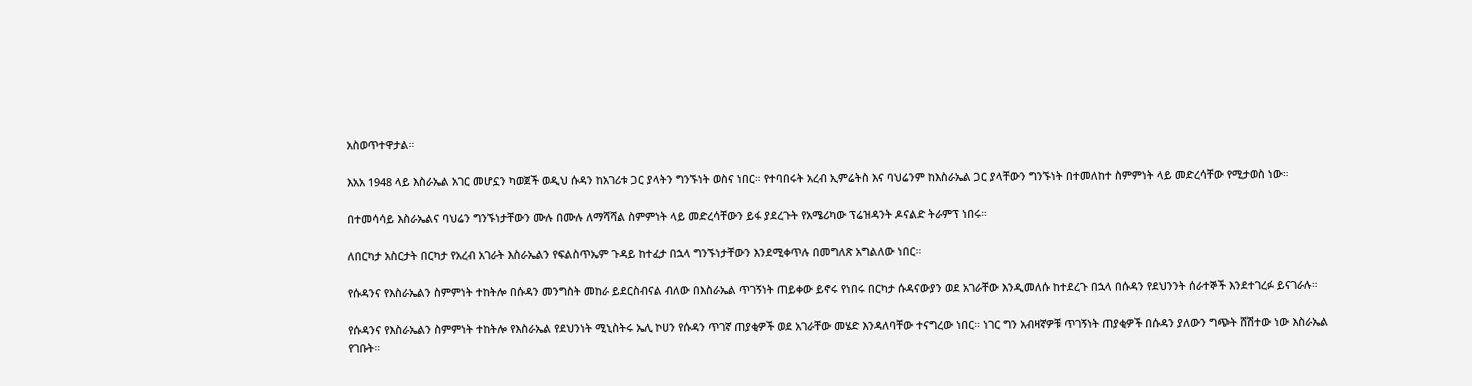አስወጥተዋታል።

እአአ 1948 ላይ እስራኤል አገር መሆኗን ካወጀች ወዲህ ሱዳን ከአገሪቱ ጋር ያላትን ግንኙነት ወስና ነበር። የተባበሩት አረብ ኢምሬትስ እና ባህሬንም ከእስራኤል ጋር ያላቸውን ግንኙነት በተመለከተ ስምምነት ላይ መድረሳቸው የሚታወስ ነው።

በተመሳሳይ እስራኤልና ባህሬን ግንኙነታቸውን ሙሉ በሙሉ ለማሻሻል ስምምነት ላይ መድረሳቸውን ይፋ ያደረጉት የአሜሪካው ፕሬዝዳንት ዶናልድ ትራምፕ ነበሩ።

ለበርካታ አስርታት በርካታ የአረብ አገራት እስራኤልን የፍልስጥኤም ጉዳይ ከተፈታ በኋላ ግንኙነታቸውን እንደሚቀጥሉ በመግለጽ አግልለው ነበር።

የሱዳንና የእስራኤልን ስምምነት ተከትሎ በሱዳን መንግስት መከራ ይደርስብናል ብለው በእስራኤል ጥገኝነት ጠይቀው ይኖሩ የነበሩ በርካታ ሱዳናውያን ወደ አገራቸው እንዲመለሱ ከተደረጉ በኋላ በሱዳን የደህንንት ሰራተኞች እንደተገረፉ ይናገራሉ።

የሱዳንና የእስራኤልን ስምምነት ተከትሎ የእስራኤል የደህንነት ሚኒስትሩ ኤሊ ኮሀን የሱዳን ጥገኛ ጠያቂዎች ወደ አገራቸው መሄድ እንዳለባቸው ተናግረው ነበር። ነገር ግን አብዛኛዎቹ ጥገኝነት ጠያቂዎች በሱዳን ያለውን ግጭት ሸሽተው ነው እስራኤል የገቡት።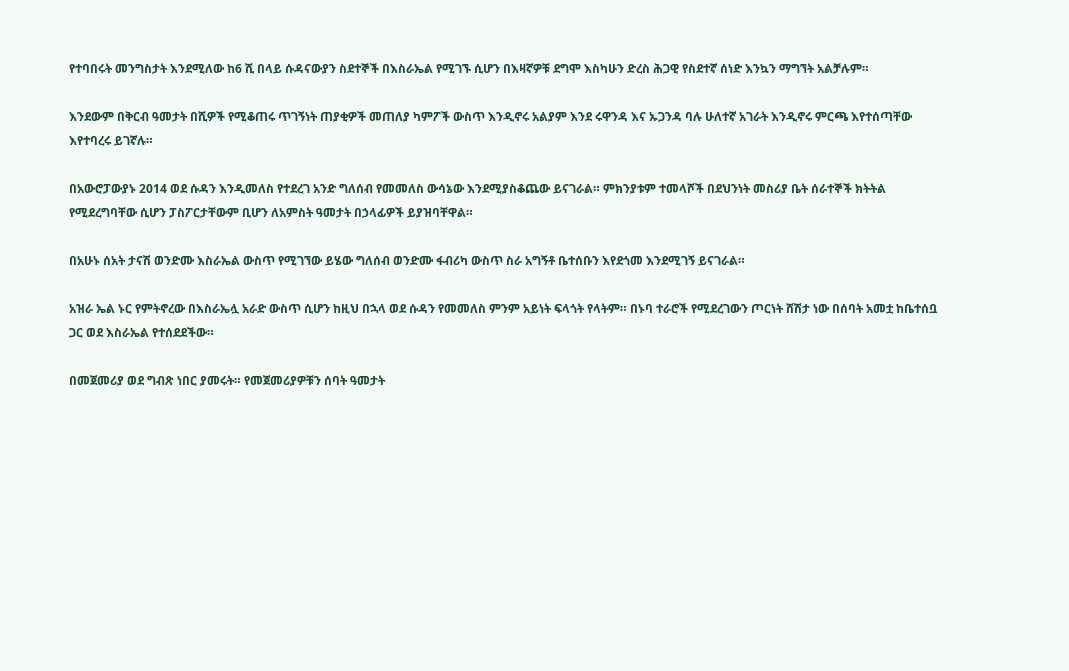የተባበሩት መንግስታት እንደሚለው ከ6 ሺ በላይ ሱዳናውያን ስደተኞች በእስራኤል የሚገኙ ሲሆን በእዛኛዎቹ ደግሞ እስካሁን ድረስ ሕጋዊ የስደተኛ ሰነድ እንኳን ማግኘት አልቻሉም።

እንደውም በቅርብ ዓመታት በሺዎች የሚቆጠሩ ጥገኝነት ጠያቂዎች መጠለያ ካምፖች ውስጥ እንዲኖሩ አልያም እንደ ሩዋንዳ እና ኡጋንዳ ባሉ ሁለተኛ አገራት እንዲኖሩ ምርጫ እየተሰጣቸው እየተባረሩ ይገኛሉ።

በአውሮፓውያኑ 2014 ወደ ሱዳን እንዲመለስ የተደረገ አንድ ግለሰብ የመመለስ ውሳኔው እንደሚያስቆጨው ይናገራል። ምክንያቱም ተመላሾች በደህንነት መስሪያ ቤት ሰራተኞች ክትትል የሚደረግባቸው ሲሆን ፓስፖርታቸውም ቢሆን ለአምስት ዓመታት በኃላፊዎች ይያዝባቸዋል።

በአሁኑ ሰአት ታናሽ ወንድሙ እስራኤል ውስጥ የሚገኘው ይሄው ግለሰብ ወንድሙ ፋብሪካ ውስጥ ስራ አግኝቶ ቤተሰቡን እየደጎመ እንደሚገኝ ይናገራል።

አዝራ ኤል ኑር የምትኖረው በእስራኤሏ አራድ ውስጥ ሲሆን ከዚህ በኋላ ወደ ሱዳን የመመለስ ምንም አይነት ፍላጎት የላትም። በኑባ ተራሮች የሚደረገውን ጦርነት ሸሽታ ነው በሰባት አመቷ ከቤተሰቧ ጋር ወደ እስራኤል የተሰደደችው።

በመጀመሪያ ወደ ግብጽ ነበር ያመሩት። የመጀመሪያዎቹን ሰባት ዓመታት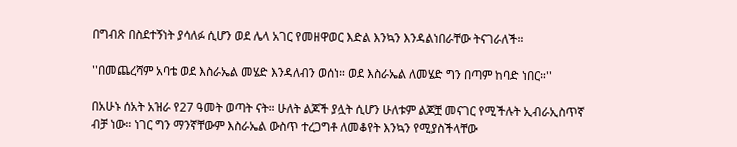በግብጽ በስደተኝነት ያሳለፉ ሲሆን ወደ ሌላ አገር የመዘዋወር እድል እንኳን እንዳልነበራቸው ትናገራለች።

''በመጨረሻም አባቴ ወደ እስራኤል መሄድ እንዳለብን ወሰነ። ወደ እስራኤል ለመሄድ ግን በጣም ከባድ ነበር።''

በአሁኑ ሰአት አዝራ የ27 ዓመት ወጣት ናት። ሁለት ልጆች ያሏት ሲሆን ሁለቱም ልጆቿ መናገር የሚችሉት ኢብራኢስጥኛ ብቻ ነው። ነገር ግን ማንኛቸውም እስራኤል ውስጥ ተረጋግቶ ለመቆየት እንኳን የሚያስችላቸው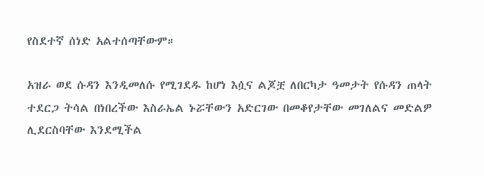የስደተኛ ሰነድ አልተሰጣቸውም።

አዝራ ወደ ሱዳን እንዲመለሱ የሚገደዱ ከሆነ እሷና ልጆቿ ለበርካታ ዓመታት የሱዳን ጠላት ተደርጋ ትሳል በነበረችው እስራኤል ኑሯቸውን አድርገው በመቆየታቸው መገለልና መድልዎ ሊደርስባቸው እንደሚችል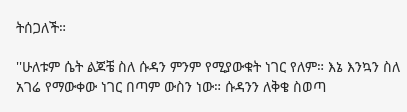ትሰጋለች።

''ሁለቱም ሴት ልጆቼ ስለ ሱዳን ምንም የሚያውቁት ነገር የለም። እኔ እንኳን ስለ አገሬ የማውቀው ነገር በጣም ውስን ነው። ሱዳንን ለቅቄ ስወጣ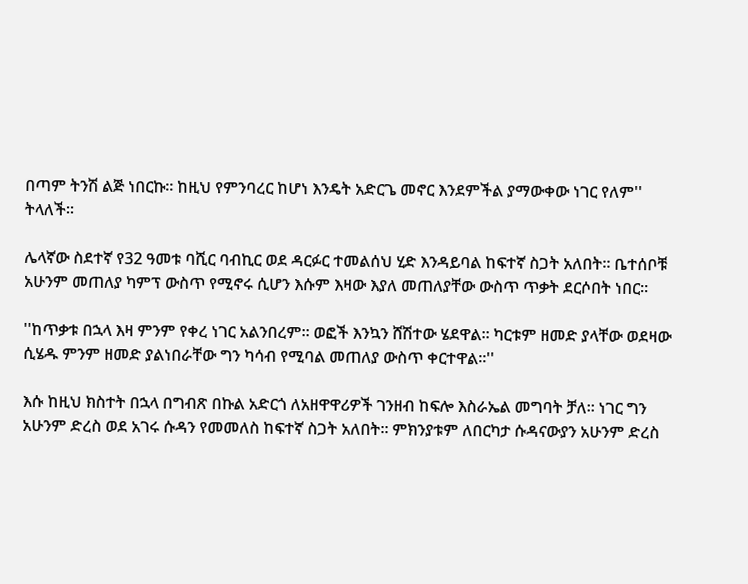በጣም ትንሽ ልጅ ነበርኩ። ከዚህ የምንባረር ከሆነ እንዴት አድርጌ መኖር እንደምችል ያማውቀው ነገር የለም'' ትላለች።

ሌላኛው ስደተኛ የ32 ዓመቱ ባሺር ባብኪር ወደ ዳርፉር ተመልሰህ ሂድ እንዳይባል ከፍተኛ ስጋት አለበት። ቤተሰቦቹ አሁንም መጠለያ ካምፕ ውስጥ የሚኖሩ ሲሆን እሱም እዛው እያለ መጠለያቸው ውስጥ ጥቃት ደርሶበት ነበር።

''ከጥቃቱ በኋላ እዛ ምንም የቀረ ነገር አልንበረም። ወፎች እንኳን ሸሽተው ሄደዋል። ካርቱም ዘመድ ያላቸው ወደዛው ሲሄዱ ምንም ዘመድ ያልነበራቸው ግን ካሳብ የሚባል መጠለያ ውስጥ ቀርተዋል።''

እሱ ከዚህ ክስተት በኋላ በግብጽ በኩል አድርጎ ለአዘዋዋሪዎች ገንዘብ ከፍሎ እስራኤል መግባት ቻለ። ነገር ግን አሁንም ድረስ ወደ አገሩ ሱዳን የመመለስ ከፍተኛ ስጋት አለበት። ምክንያቱም ለበርካታ ሱዳናውያን አሁንም ድረስ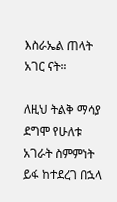እስራኤል ጠላት አገር ናት።

ለዚህ ትልቅ ማሳያ ደግሞ የሁለቱ አገራት ስምምነት ይፋ ከተደረገ በኋላ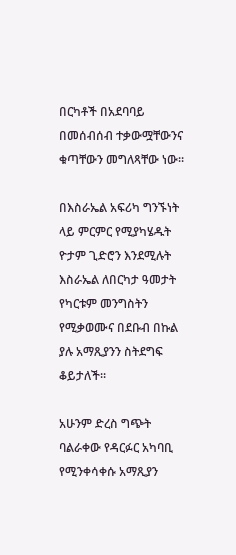በርካቶች በአደባባይ በመሰብሰብ ተቃውሟቸውንና ቁጣቸውን መግለጻቸው ነው።

በእስራኤል አፍሪካ ግንኙነት ላይ ምርምር የሚያካሄዱት ዮታም ጊድሮን እንደሚሉት እስራኤል ለበርካታ ዓመታት የካርቱም መንግስትን የሚቃወሙና በደቡብ በኩል ያሉ አማጺያንን ስትደግፍ ቆይታለች።

አሁንም ድረስ ግጭት ባልራቀው የዳርፉር አካባቢ የሚንቀሳቀሱ አማጺያን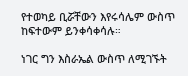የተወካይ ቢሯቸውን እየሩሳሌም ውስጥ ከፍተውም ይንቀሳቀሳሉ።

ነገር ግን እስራኤል ውስጥ ለሚገኙት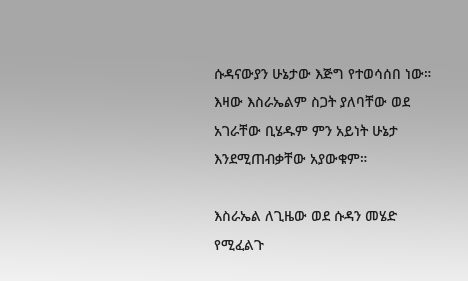ሱዳናውያን ሁኔታው እጅግ የተወሳሰበ ነው። እዛው እስራኤልም ስጋት ያለባቸው ወደ አገራቸው ቢሄዱም ምን አይነት ሁኔታ እንደሚጠብቃቸው አያውቁም።

እስራኤል ለጊዜው ወደ ሱዳን መሄድ የሚፈልጉ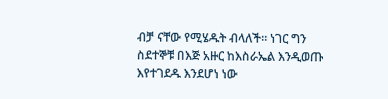ብቻ ናቸው የሚሄዱት ብላለች። ነገር ግን ስደተኞቹ በእጅ አዙር ከእስራኤል እንዲወጡ እየተገደዱ እንደሆነ ነው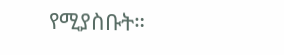የሚያስቡት።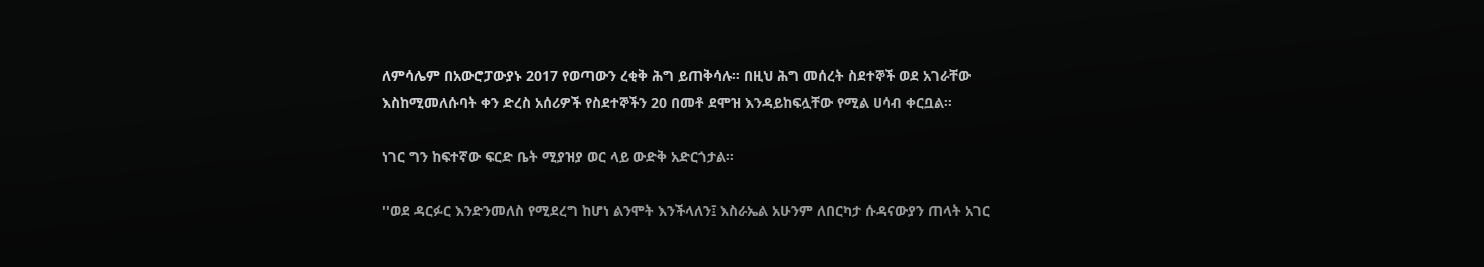ለምሳሌም በአውሮፓውያኑ 2017 የወጣውን ረቂቅ ሕግ ይጠቅሳሉ። በዚህ ሕግ መሰረት ስደተኞች ወደ አገራቸው እስከሚመለሱባት ቀን ድረስ አሰሪዎች የስደተኞችን 20 በመቶ ደሞዝ እንዳይከፍሏቸው የሚል ሀሳብ ቀርቧል።

ነገር ግን ከፍተኛው ፍርድ ቤት ሚያዝያ ወር ላይ ውድቅ አድርጎታል።

''ወደ ዳርፉር እንድንመለስ የሚደረግ ከሆነ ልንሞት እንችላለን፤ እስራኤል አሁንም ለበርካታ ሱዳናውያን ጠላት አገር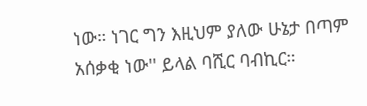ነው። ነገር ግን እዚህም ያለው ሁኔታ በጣም አሰቃቂ ነው'' ይላል ባሺር ባብኪር።